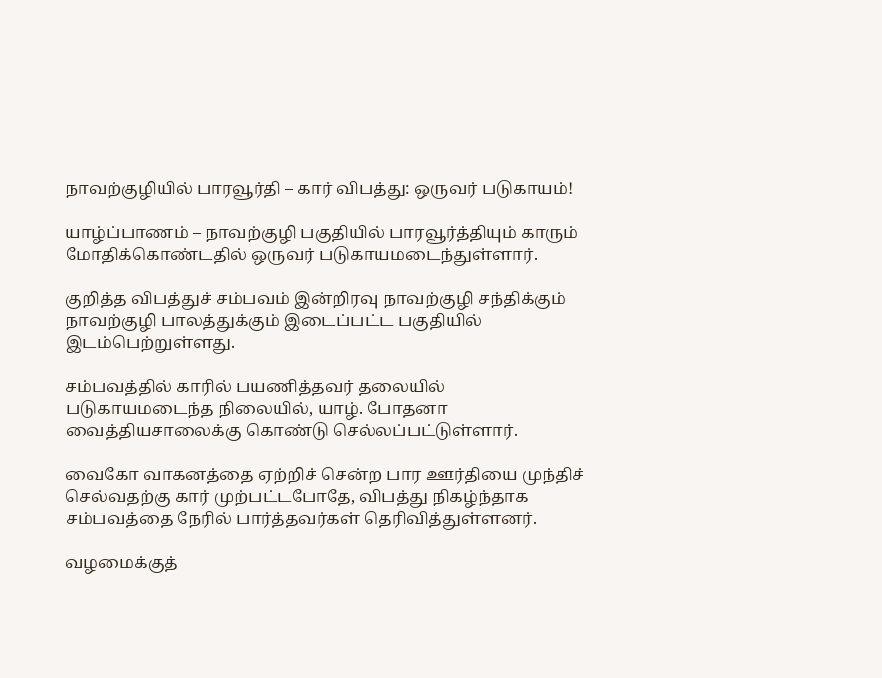நாவற்குழியில் பாரவூர்தி – கார் விபத்து: ஒருவர் படுகாயம்!

யாழ்ப்பாணம் – நாவற்குழி பகுதியில் பாரவூர்த்தியும் காரும் மோதிக்கொண்டதில் ஒருவர் படுகாயமடைந்துள்ளார்.

குறித்த விபத்துச் சம்பவம் இன்றிரவு நாவற்குழி சந்திக்கும் நாவற்குழி பாலத்துக்கும் இடைப்பட்ட பகுதியில் இடம்பெற்றுள்ளது.

சம்பவத்தில் காரில் பயணித்தவர் தலையில் படுகாயமடைந்த நிலையில், யாழ். போதனா வைத்தியசாலைக்கு கொண்டு செல்லப்பட்டுள்ளார்.

வைகோ வாகனத்தை ஏற்றிச் சென்ற பார ஊர்தியை முந்திச் செல்வதற்கு கார் முற்பட்டபோதே, விபத்து நிகழ்ந்தாக சம்பவத்தை நேரில் பார்த்தவர்கள் தெரிவித்துள்ளனர்.

வழமைக்குத்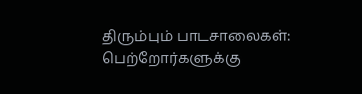திரும்பும் பாடசாலைகள்: பெற்றோர்களுக்கு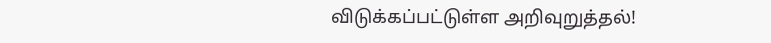விடுக்கப்பட்டுள்ள அறிவுறுத்தல்!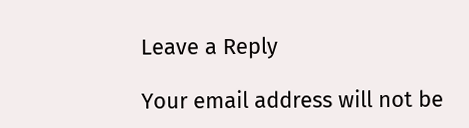Leave a Reply

Your email address will not be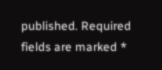published. Required fields are marked *